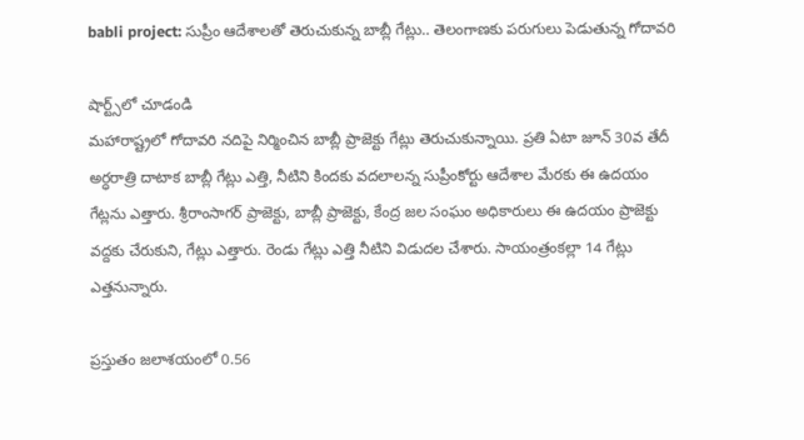babli project: సుప్రీం ఆదేశాలతో తెరుచుకున్న బాబ్లీ గేట్లు.. తెలంగాణకు పరుగులు పెడుతున్న గోదావరి

షార్ట్స్‌లో చూడండి
మహారాష్ట్రలో గోదావరి నదిపై నిర్మించిన బాబ్లీ ప్రాజెక్టు గేట్లు తెరుచుకున్నాయి. ప్రతి ఏటా జూన్ 30వ తేదీ అర్ధరాత్రి దాటాక బాబ్లీ గేట్లు ఎత్తి, నీటిని కిందకు వదలాలన్న సుప్రీంకోర్టు ఆదేశాల మేరకు ఈ ఉదయం గేట్లను ఎత్తారు. శ్రీరాంసాగర్ ప్రాజెక్టు, బాబ్లీ ప్రాజెక్టు, కేంద్ర జల సంఘం అధికారులు ఈ ఉదయం ప్రాజెక్టు వద్దకు చేరుకుని, గేట్లు ఎత్తారు. రెండు గేట్లు ఎత్తి నీటిని విడుదల చేశారు. సాయంత్రంకల్లా 14 గేట్లు ఎత్తనున్నారు.

ప్రస్తుతం జలాశయంలో 0.56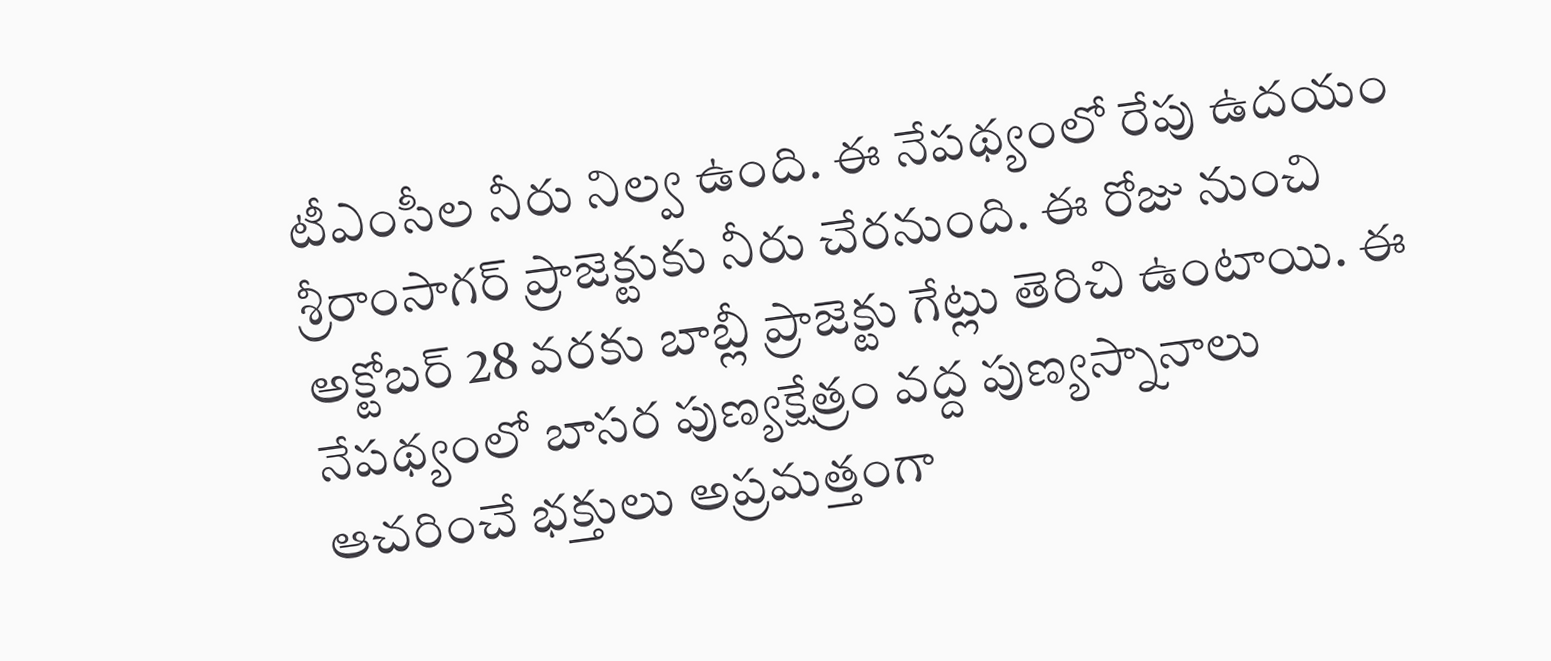టీఎంసీల నీరు నిల్వ ఉంది. ఈ నేపథ్యంలో రేపు ఉదయం శ్రీరాంసాగర్ ప్రాజెక్టుకు నీరు చేరనుంది. ఈ రోజు నుంచి అక్టోబర్ 28 వరకు బాబ్లీ ప్రాజెక్టు గేట్లు తెరిచి ఉంటాయి. ఈ నేపథ్యంలో బాసర పుణ్యక్షేత్రం వద్ద పుణ్యస్నానాలు ఆచరించే భక్తులు అప్రమత్తంగా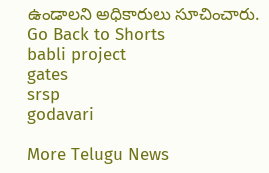ఉండాలని అధికారులు సూచించారు.
Go Back to Shorts
babli project
gates
srsp
godavari

More Telugu News